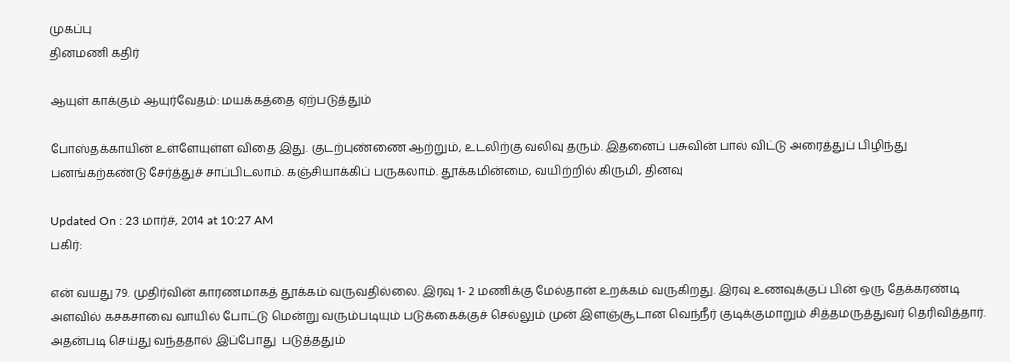முகப்பு
தினமணி கதிர்

ஆயுள் காக்கும் ஆயுர்வேதம்: மயக்கத்தை ஏற்படுத்தும்

போஸ்தக்காயின் உள்ளேயுள்ள விதை இது. குடற்புண்ணை ஆற்றும், உடலிற்கு வலிவு தரும். இதனைப் பசுவின் பால் விட்டு அரைத்துப் பிழிந்து பனங்கற்கண்டு சேர்த்துச் சாப்பிடலாம். கஞ்சியாக்கிப் பருகலாம். தூக்கமின்மை, வயிற்றில் கிருமி, தினவு

Updated On : 23 மார்ச், 2014 at 10:27 AM
பகிர்:

என் வயது 79. முதிர்வின் காரணமாகத் தூக்கம் வருவதில்லை. இரவு 1- 2 மணிக்கு மேல்தான் உறக்கம் வருகிறது. இரவு உணவுக்குப் பின் ஒரு தேக்கரண்டி அளவில் கசகசாவை வாயில் போட்டு மென்று வரும்படியும் படுக்கைக்குச் செல்லும் முன் இளஞ்சூடான வெந்நீர் குடிக்குமாறும் சித்தமருத்துவர் தெரிவித்தார். அதன்படி செய்து வந்ததால் இப்போது  படுத்ததும்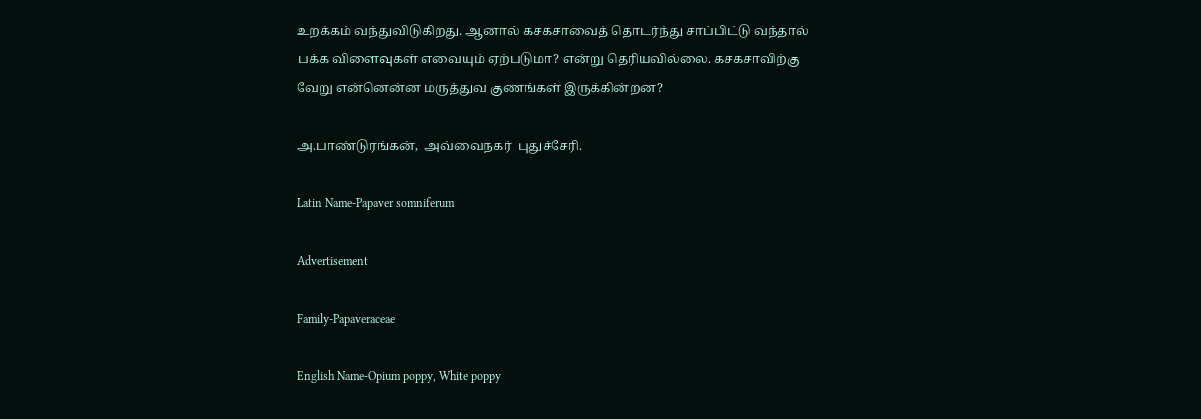உறக்கம் வந்துவிடுகிறது. ஆனால் கசகசாவைத் தொடர்ந்து சாப்பிட்டு வந்தால் பக்க விளைவுகள் எவையும் ஏற்படுமா? என்று தெரியவில்லை. கசகசாவிற்கு வேறு என்னென்ன மருத்துவ குணங்கள் இருக்கின்றன?

அ.பாண்டுரங்கன்,  அவ்வைநகர்  புதுச்சேரி.

Latin Name-Papaver somniferum

Advertisement

Family-Papaveraceae

English Name-Opium poppy, White poppy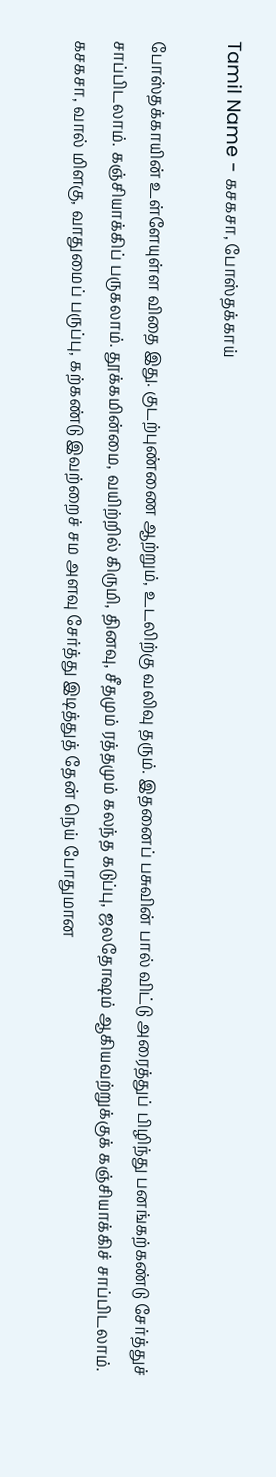Tamil Name - கசகசா, போஸ்தக்காய்

போஸ்தக்காயின் உள்ளேயுள்ள விதை இது. குடற்புண்ணை ஆற்றும், உடலிற்கு வலிவு தரும். இதனைப் பசுவின் பால் விட்டு அரைத்துப் பிழிந்து பனங்கற்கண்டு சேர்த்துச் சாப்பிடலாம். கஞ்சியாக்கிப் பருகலாம். தூக்கமின்மை, வயிற்றில் கிருமி, தினவு, சீதமும் ரத்தமும் கலந்த கடுப்பு, ஜலதோஷம் ஆகியவற்றுக்குக் கஞ்சியாக்கிச் சாப்பிடலாம். கசகசா, வால் மிளகு, வாதுமைப் பருப்பு, கற்கண்டு இவற்றைச் சம அளவு சேர்த்து இடித்துத் தேன் நெய் போதுமான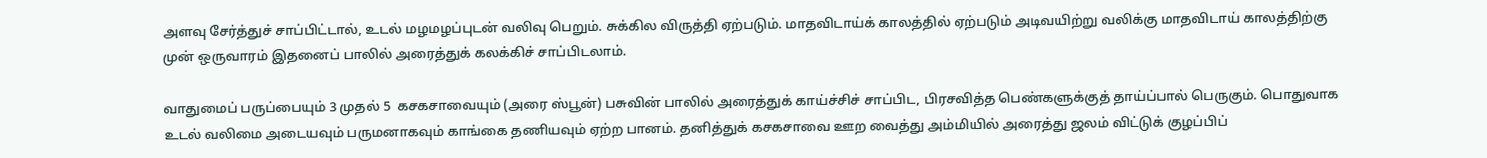அளவு சேர்த்துச் சாப்பிட்டால், உடல் மழமழப்புடன் வலிவு பெறும். சுக்கில விருத்தி ஏற்படும். மாதவிடாய்க் காலத்தில் ஏற்படும் அடிவயிற்று வலிக்கு மாதவிடாய் காலத்திற்கு முன் ஒருவாரம் இதனைப் பாலில் அரைத்துக் கலக்கிச் சாப்பிடலாம்.

வாதுமைப் பருப்பையும் 3 முதல் 5  கசகசாவையும் (அரை ஸ்பூன்) பசுவின் பாலில் அரைத்துக் காய்ச்சிச் சாப்பிட, பிரசவித்த பெண்களுக்குத் தாய்ப்பால் பெருகும். பொதுவாக உடல் வலிமை அடையவும் பருமனாகவும் காங்கை தணியவும் ஏற்ற பானம். தனித்துக் கசகசாவை ஊற வைத்து அம்மியில் அரைத்து ஜலம் விட்டுக் குழப்பிப்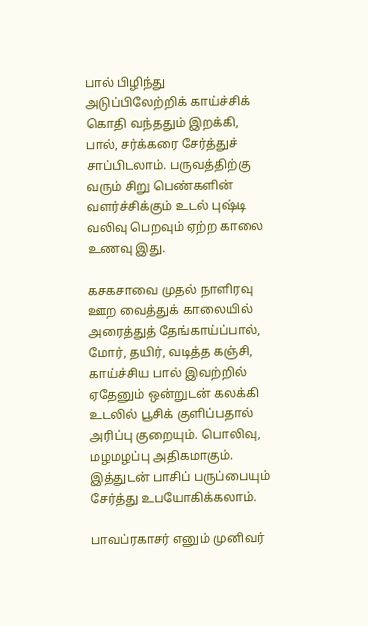பால் பிழிந்து அடுப்பிலேற்றிக் காய்ச்சிக் கொதி வந்ததும் இறக்கி, பால், சர்க்கரை சேர்த்துச் சாப்பிடலாம். பருவத்திற்கு வரும் சிறு பெண்களின் வளர்ச்சிக்கும் உடல் புஷ்டி வலிவு பெறவும் ஏற்ற காலை உணவு இது.

கசகசாவை முதல் நாளிரவு ஊற வைத்துக் காலையில் அரைத்துத் தேங்காய்ப்பால், மோர், தயிர், வடித்த கஞ்சி,  காய்ச்சிய பால் இவற்றில் ஏதேனும் ஒன்றுடன் கலக்கி உடலில் பூசிக் குளிப்பதால் அரிப்பு குறையும். பொலிவு, மழமழப்பு அதிகமாகும். இத்துடன் பாசிப் பருப்பையும் சேர்த்து உபயோகிக்கலாம்.

பாவப்ரகாசர் எனும் முனிவர்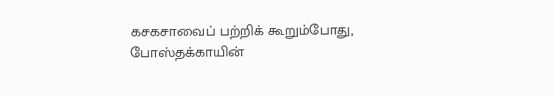கசகசாவைப் பற்றிக் கூறும்போது, போஸ்தக்காயின்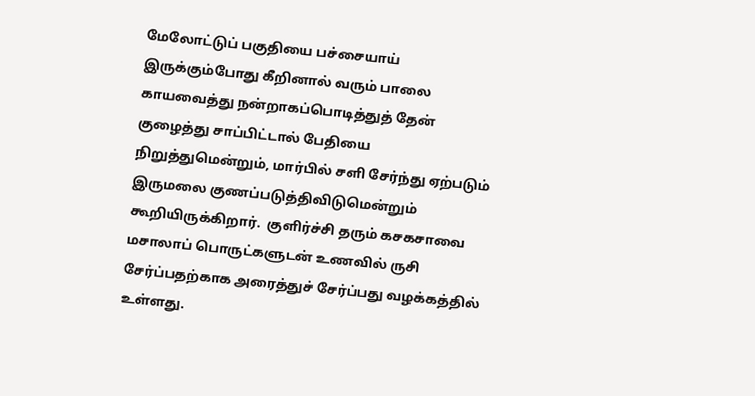மேலோட்டுப் பகுதியை பச்சையாய் இருக்கும்போது கீறினால் வரும் பாலை  காயவைத்து நன்றாகப்பொடித்துத் தேன் குழைத்து சாப்பிட்டால் பேதியை நிறுத்துமென்றும், மார்பில் சளி சேர்ந்து ஏற்படும் இருமலை குணப்படுத்திவிடுமென்றும் கூறியிருக்கிறார்.  குளிர்ச்சி தரும் கசகசாவை மசாலாப் பொருட்களுடன் உணவில் ருசி சேர்ப்பதற்காக அரைத்துச் சேர்ப்பது வழக்கத்தில் உள்ளது.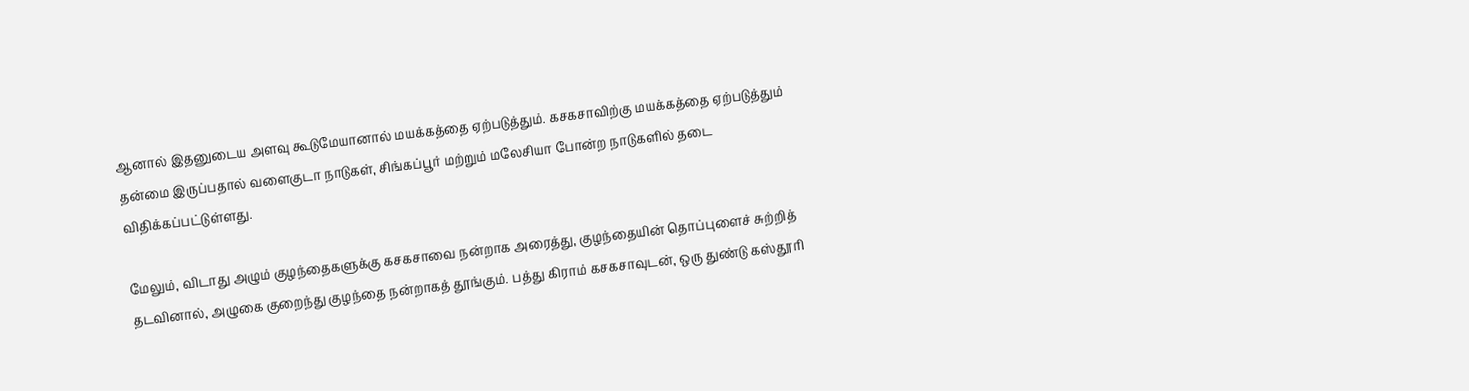ஆனால் இதனுடைய அளவு கூடுமேயானால் மயக்கத்தை ஏற்படுத்தும். கசகசாவிற்கு மயக்கத்தை ஏற்படுத்தும் தன்மை இருப்பதால் வளைகுடா நாடுகள், சிங்கப்பூர் மற்றும் மலேசியா போன்ற நாடுகளில் தடை விதிக்கப்பட்டுள்ளது.

மேலும், விடாது அழும் குழந்தைகளுக்கு கசகசாவை நன்றாக அரைத்து, குழந்தையின் தொப்புளைச் சுற்றித் தடவினால், அழுகை குறைந்து குழந்தை நன்றாகத் தூங்கும். பத்து கிராம் கசகசாவுடன், ஒரு துண்டு கஸ்தூரி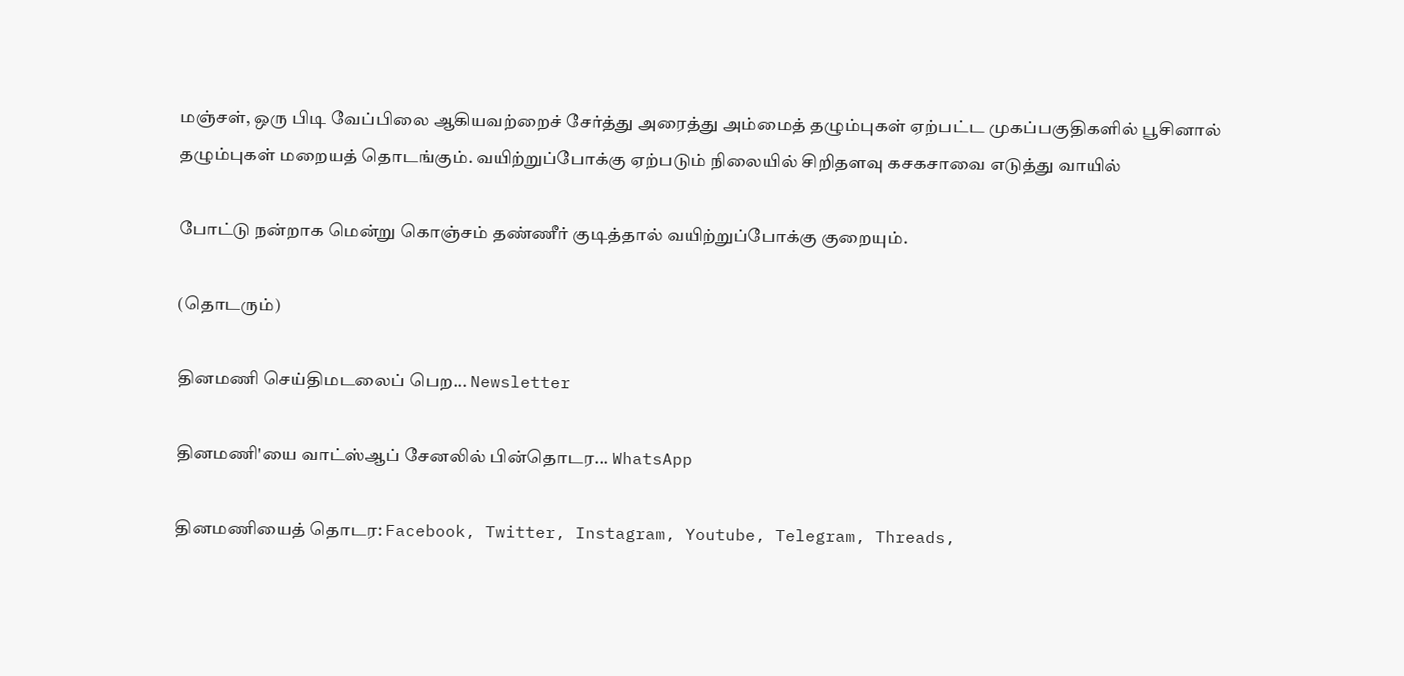மஞ்சள், ஒரு பிடி வேப்பிலை ஆகியவற்றைச் சேர்த்து அரைத்து அம்மைத் தழும்புகள் ஏற்பட்ட முகப்பகுதிகளில் பூசினால் தழும்புகள் மறையத் தொடங்கும். வயிற்றுப்போக்கு ஏற்படும் நிலையில் சிறிதளவு கசகசாவை எடுத்து வாயில்

போட்டு நன்றாக மென்று கொஞ்சம் தண்ணீர் குடித்தால் வயிற்றுப்போக்கு குறையும்.

(தொடரும்)

தினமணி செய்திமடலைப் பெற... Newsletter

தினமணி'யை வாட்ஸ்ஆப் சேனலில் பின்தொடர... WhatsApp

தினமணியைத் தொடர: Facebook, Twitter, Instagram, Youtube, Telegram, Threads,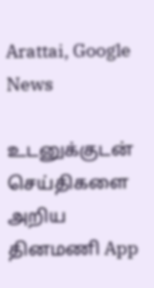Arattai, Google News

உடனுக்குடன் செய்திகளை அறிய தினமணி App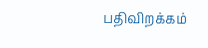பதிவிறக்கம்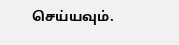செய்யவும்.